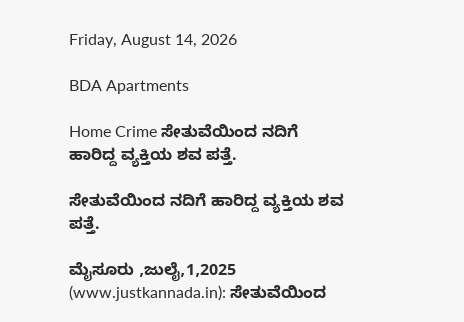Friday, August 14, 2026

BDA Apartments

Home Crime ಸೇತುವೆಯಿಂದ ನದಿಗೆ ಹಾರಿದ್ದ ವ್ಯಕ್ತಿಯ ಶವ ಪತ್ತೆ.

ಸೇತುವೆಯಿಂದ ನದಿಗೆ ಹಾರಿದ್ದ ವ್ಯಕ್ತಿಯ ಶವ ಪತ್ತೆ.

ಮೈಸೂರು ,ಜುಲೈ,1,2025 (www.justkannada.in): ಸೇತುವೆಯಿಂದ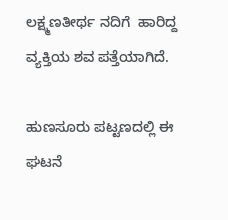ಲಕ್ಷ್ಮಣತೀರ್ಥ ನದಿಗೆ  ಹಾರಿದ್ದ ವ್ಯಕ್ತಿಯ ಶವ ಪತ್ತೆಯಾಗಿದೆ.

ಹುಣಸೂರು ಪಟ್ಟಣದಲ್ಲಿ ಈ ಘಟನೆ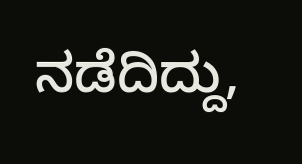ನಡೆದಿದ್ದು,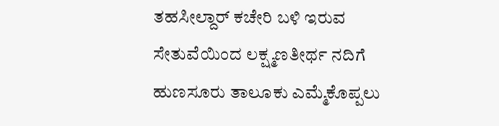ತಹಸೀಲ್ದಾರ್ ಕಚೇರಿ ಬಳಿ ಇರುವ ಸೇತುವೆಯಿಂದ ಲಕ್ಷ್ಮಣತೀರ್ಥ ನದಿಗೆ  ಹುಣಸೂರು ತಾಲೂಕು ಎಮ್ಮೆಕೊಪ್ಪಲು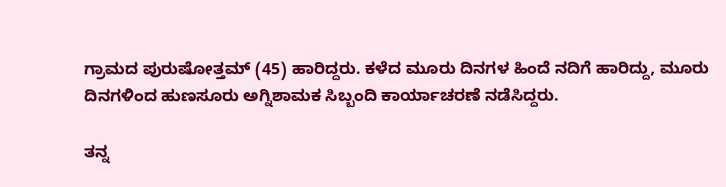ಗ್ರಾಮದ ಪುರುಷೋತ್ತಮ್ (45) ಹಾರಿದ್ದರು. ಕಳೆದ ಮೂರು ದಿನಗಳ ಹಿಂದೆ ನದಿಗೆ ಹಾರಿದ್ದು, ಮೂರು ದಿನಗಳಿಂದ ಹುಣಸೂರು ಅಗ್ನಿಶಾಮಕ ಸಿಬ್ಬಂದಿ ಕಾರ್ಯಾಚರಣೆ ನಡೆಸಿದ್ದರು.

ತನ್ನ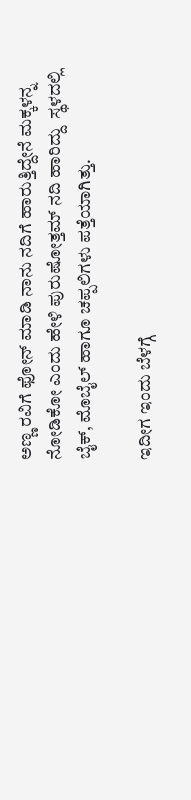ಅಣ್ಣ ರವಿಗೆ ಫೋನ್ ಮಾಡಿ ನಾನು ನದಿಗೆ ಹಾರುತ್ತಿದ್ದೇನೆ ಮಕ್ಕಳನ್ನ ನೋಡಿಕೋ ಎಂದು ಹೇಳಿ ಪುರುಷೋತ್ತಮ್ ನದಿ ಹಾರಿದ್ದು  ಸ್ಥಳದಲ್ಲಿ ಬೈಕ್, ಮೊಬೈಲ್ ಹಾಗೂ ಚಪ್ಪಲಿಗಳು ಪತ್ತೆಯಾಗಿತ್ತು.

ಇದೀಗ ಇಂದು ಬೆಳಗ್ಗೆ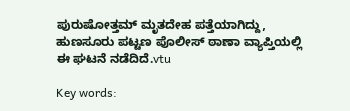ಪುರುಷೋತ್ತಮ್ ಮೃತದೇಹ ಪತ್ತೆಯಾಗಿದ್ದು, ಹುಣಸೂರು ಪಟ್ಟಣ ಪೊಲೀಸ್ ಠಾಣಾ ವ್ಯಾಪ್ತಿಯಲ್ಲಿ ಈ ಘಟನೆ ನಡೆದಿದೆ.vtu

Key words: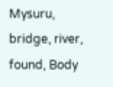Mysuru,  bridge, river, found, Body